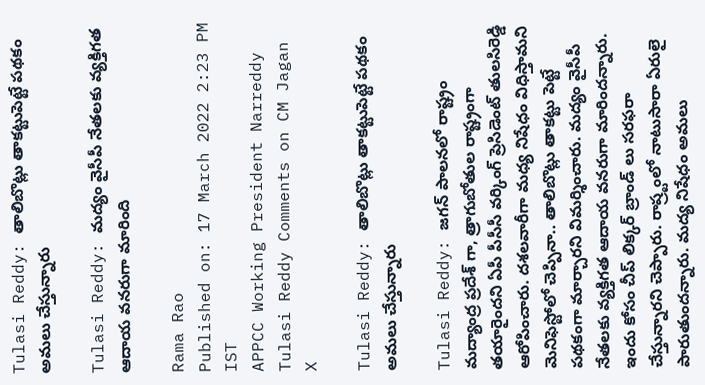Tulasi Reddy: తాలిబొట్లు తాకట్టుపెట్టే పథకం అమలు చేస్తున్నారు

Tulasi Reddy: మద్యం వైసీపీ నేతలకు వ్యక్తిగత ఆదాయ వనరుగా మారింది

Rama Rao
Published on: 17 March 2022 2:23 PM IST
APPCC Working President Narreddy Tulasi Reddy Comments on CM Jagan
X

Tulasi Reddy: తాలిబొట్లు తాకట్టుపెట్టే పథకం అమలు చేస్తున్నారు

Tulasi Reddy: జగన్ పాలనలో రాష్ట్రం మద్యాంద్ర ప్రదేశ్ గా, త్రాగుబోతుల రాష్ట్రంగా తయారైందని ఏపీ పీసీసీ వర్కింగ్ ప్రెసిడెంట్ తులసిరెడ్డి ఆరోపించారు. దశలవారీగా మధ్య నిషేధం విధిస్తామని మెనిఫెస్టోలో చెప్పినా.. తాలిబొట్లు తాకట్టు పెట్టే పథకంగా మార్చారని విమర్శించారు. మద్యం వైసీపీ నేతలకు వ్యక్తిగత ఆదాయ వనరుగా మారిందన్నారు. ఇందు కోసం చీప్ లిక్కర్ బ్రాండ్ లు సరఫరా చేస్తున్నారని చెప్పారు. రాష్ర్టంలో నాటుసారా ఏరులై పారుతుందన్నారు. మద్య నిషేధం అమలు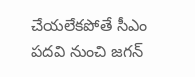చేయలేకపోతే సీఎం పదవి నుంచి జగన్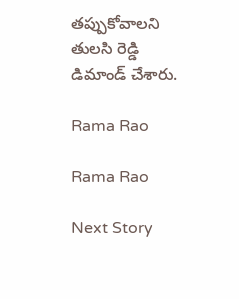తప్పుకోవాలని తులసి రెడ్డి డిమాండ్ చేశారు.

Rama Rao

Rama Rao

Next Story